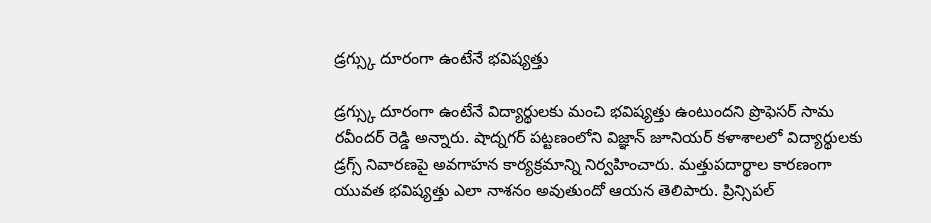డ్రగ్స్కు దూరంగా ఉంటేనే భవిష్యత్తు

డ్రగ్స్కు దూరంగా ఉంటేనే విద్యార్థులకు మంచి భవిష్యత్తు ఉంటుందని ప్రొఫెసర్ సామ రవీందర్ రెడ్డి అన్నారు. షాద్నగర్ పట్టణంలోని విజ్ఞాన్ జూనియర్ కళాశాలలో విద్యార్థులకు డ్రగ్స్ నివారణపై అవగాహన కార్యక్రమాన్ని నిర్వహించారు. మత్తుపదార్థాల కారణంగా యువత భవిష్యత్తు ఎలా నాశనం అవుతుందో ఆయన తెలిపారు. ప్రిన్సిపల్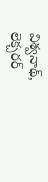విశ్వనాథ్, లెక్చరర్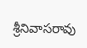శ్రీనివాసరావు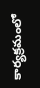కార్యక్రమంలో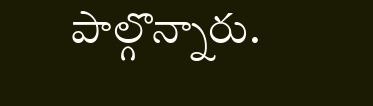పాల్గొన్నారు.